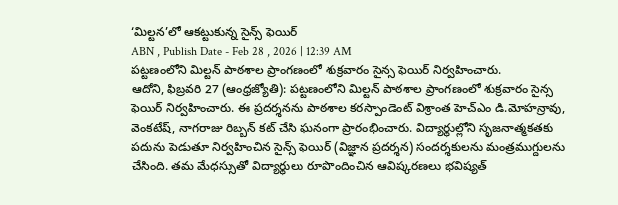‘మిల్టన’లో ఆకట్టుకున్న సైన్స్ ఫెయిర్
ABN , Publish Date - Feb 28 , 2026 | 12:39 AM
పట్టణంలోని మిల్టన్ పాఠశాల ప్రాంగణంలో శుక్రవారం సైన్స ఫెయిర్ నిర్వహించారు.
ఆదోని, ఫిబ్రవరి 27 (ఆంధ్రజ్యోతి): పట్టణంలోని మిల్టన్ పాఠశాల ప్రాంగణంలో శుక్రవారం సైన్స ఫెయిర్ నిర్వహించారు. ఈ ప్రదర్శనను పాఠశాల కరస్పాండెంట్ విశ్రాంత హెచ్ఎం డి.మోహన్రావు, వెంకటేష్, నాగరాజు రిబ్బన్ కట్ చేసి ఘనంగా ప్రారంభించారు. విద్యార్థుల్లోని సృజనాత్మకతకు పదును పెడుతూ నిర్వహించిన సైన్స్ ఫెయిర్ (విజ్ఞాన ప్రదర్శన) సందర్శకులను మంత్రముగ్దులను చేసింది. తమ మేధస్సుతో విద్యార్థులు రూపొందించిన ఆవిష్కరణలు భవిష్యత్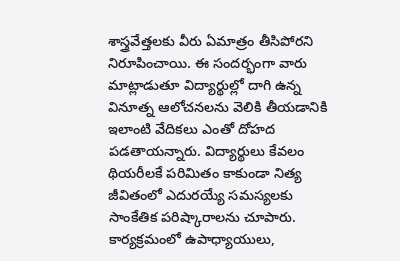శాస్త్రవేత్తలకు వీరు ఏమాత్రం తీసిపోరని నిరూపించాయి. ఈ సందర్భంగా వారు మాట్లాడుతూ విద్యార్థుల్లో దాగి ఉన్న వినూత్న ఆలోచనలను వెలికి తీయడానికి ఇలాంటి వేదికలు ఎంతో దోహద పడతాయన్నారు. విద్యార్థులు కేవలం థియరీలకే పరిమితం కాకుండా నిత్య జీవితంలో ఎదురయ్యే సమస్యలకు సాంకేతిక పరిష్కారాలను చూపారు. కార్యక్రమంలో ఉపాధ్యాయులు,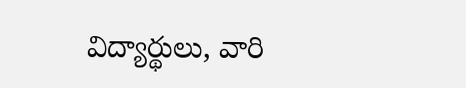విద్యార్థులు, వారి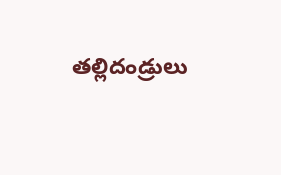తల్లిదండ్రులు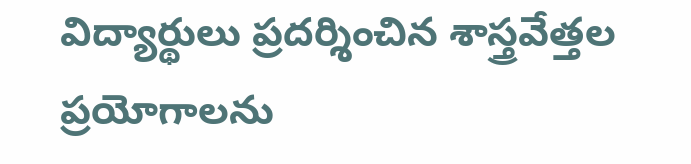విద్యార్థులు ప్రదర్శించిన శాస్త్రవేత్తల ప్రయోగాలను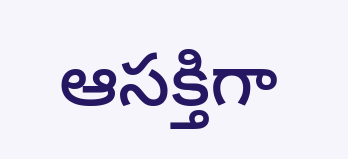ఆసక్తిగా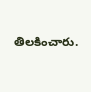తిలకించారు.